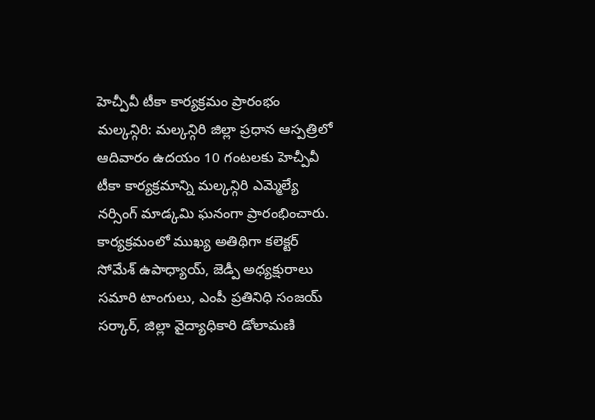హెచ్పీవీ టీకా కార్యక్రమం ప్రారంభం
మల్కన్గిరి: మల్కన్గిరి జిల్లా ప్రధాన ఆస్పత్రిలో ఆదివారం ఉదయం 10 గంటలకు హెచ్పీవీ టీకా కార్యక్రమాన్ని మల్కన్గిరి ఎమ్మెల్యే నర్సింగ్ మాడ్కమి ఘనంగా ప్రారంభించారు. కార్యక్రమంలో ముఖ్య అతిథిగా కలెక్టర్ సోమేశ్ ఉపాధ్యాయ్, జెడ్పీ అధ్యక్షురాలు సమారి టాంగులు, ఎంపీ ప్రతినిధి సంజయ్ సర్కార్, జిల్లా వైద్యాధికారి డోలామణి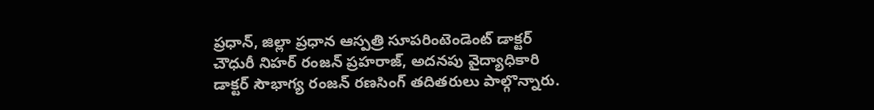ప్రధాన్, జిల్లా ప్రధాన ఆస్పత్రి సూపరింటెండెంట్ డాక్టర్ చౌధురీ నిహర్ రంజన్ ప్రహరాజ్, అదనపు వైద్యాధికారి డాక్టర్ సౌభాగ్య రంజన్ రణసింగ్ తదితరులు పాల్గొన్నారు.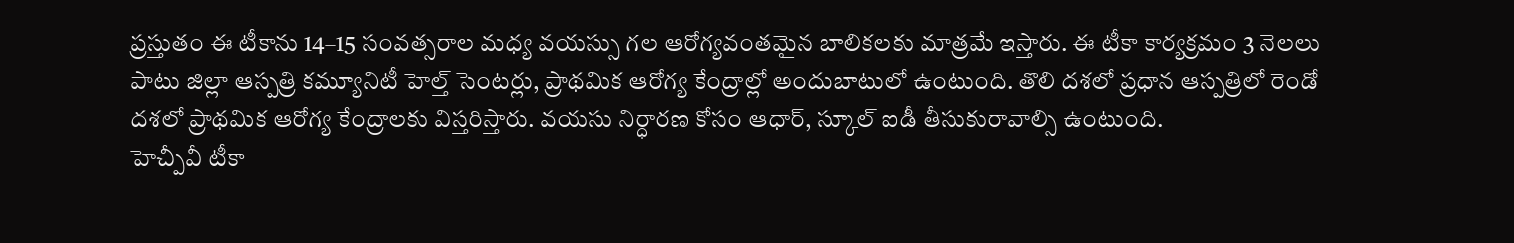ప్రస్తుతం ఈ టీకాను 14–15 సంవత్సరాల మధ్య వయస్సు గల ఆరోగ్యవంతమైన బాలికలకు మాత్రమే ఇస్తారు. ఈ టీకా కార్యక్రమం 3 నెలలు పాటు జిల్లా ఆస్పత్రి కమ్యూనిటీ హెల్త్ సెంటర్లు, ప్రాథమిక ఆరోగ్య కేంద్రాల్లో అందుబాటులో ఉంటుంది. తొలి దశలో ప్రధాన ఆస్పత్రిలో రెండో దశలో ప్రాథమిక ఆరోగ్య కేంద్రాలకు విస్తరిస్తారు. వయసు నిర్ధారణ కోసం ఆధార్, స్కూల్ ఐడీ తీసుకురావాల్సి ఉంటుంది.
హెచ్పీవీ టీకా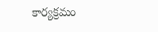కార్యక్రమం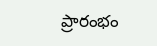ప్రారంభం